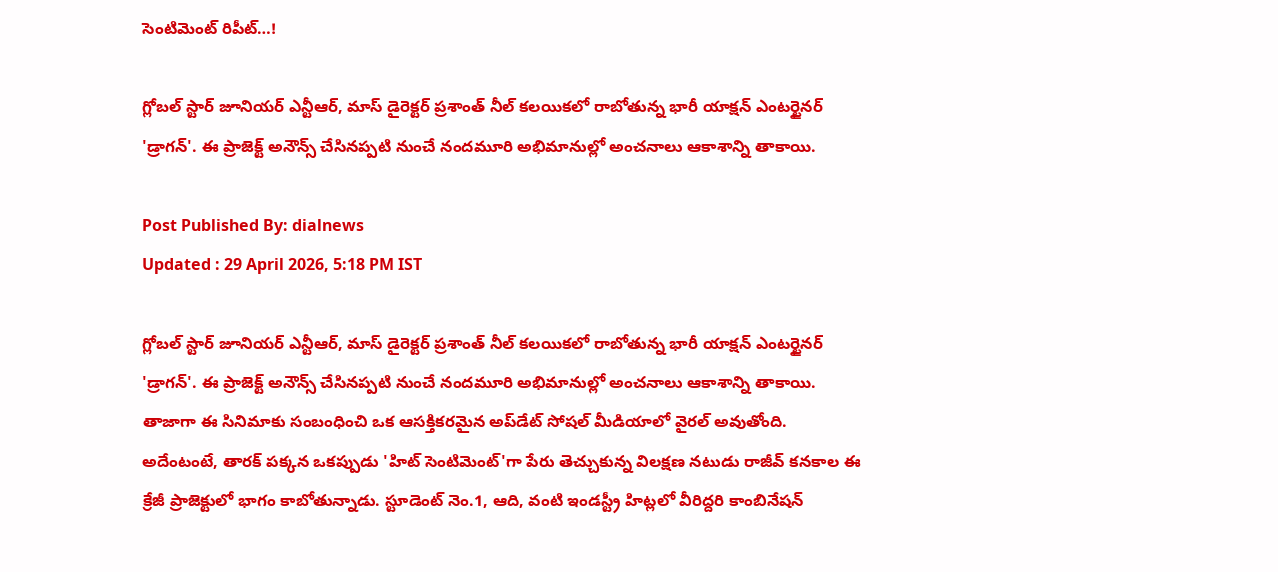సెంటిమెంట్ రిపీట్…!

గ్లోబల్ స్టార్ జూనియర్ ఎన్టీఆర్, మాస్ డైరెక్టర్ ప్రశాంత్ నీల్ కలయికలో రాబోతున్న భారీ యాక్షన్ ఎంటర్టైనర్ 'డ్రాగన్'. ఈ ప్రాజెక్ట్ అనౌన్స్ చేసినప్పటి నుంచే నందమూరి అభిమానుల్లో అంచనాలు ఆకాశాన్ని తాకాయి.

Post Published By: dialnews
Updated : 29 April 2026, 5:18 PM IST

గ్లోబల్ స్టార్ జూనియర్ ఎన్టీఆర్, మాస్ డైరెక్టర్ ప్రశాంత్ నీల్ కలయికలో రాబోతున్న భారీ యాక్షన్ ఎంటర్టైనర్ 'డ్రాగన్'. ఈ ప్రాజెక్ట్ అనౌన్స్ చేసినప్పటి నుంచే నందమూరి అభిమానుల్లో అంచనాలు ఆకాశాన్ని తాకాయి. తాజాగా ఈ సినిమాకు సంబంధించి ఒక ఆసక్తికరమైన అప్‌డేట్ సోషల్ మీడియాలో వైరల్ అవుతోంది. అదేంటంటే, తారక్ పక్కన ఒకప్పుడు 'హిట్ సెంటిమెంట్'గా పేరు తెచ్చుకున్న విలక్షణ నటుడు రాజీవ్ కనకాల ఈ క్రేజీ ప్రాజెక్టులో భాగం కాబోతున్నాడు. స్టూడెంట్ నెం.1, ఆది, వంటి ఇండస్ట్రీ హిట్లలో వీరిద్దరి కాంబినేషన్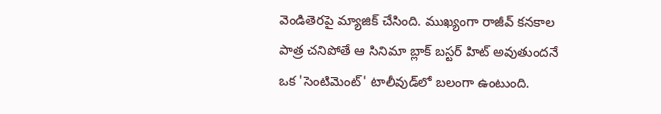వెండితెరపై మ్యాజిక్ చేసింది. ముఖ్యంగా రాజీవ్ కనకాల పాత్ర చనిపోతే ఆ సినిమా బ్లాక్ బస్టర్ హిట్ అవుతుందనే ఒక 'సెంటిమెంట్' టాలీవుడ్‌లో బలంగా ఉంటుంది.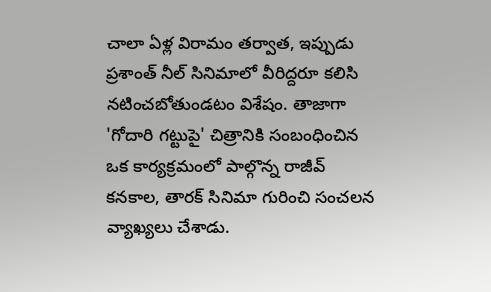చాలా ఏళ్ల విరామం తర్వాత, ఇప్పుడు ప్రశాంత్ నీల్ సినిమాలో వీరిద్దరూ కలిసి నటించబోతుండటం విశేషం. తాజాగా 'గోదారి గట్టుపై' చిత్రానికి సంబంధించిన ఒక కార్యక్రమంలో పాల్గొన్న రాజీవ్ కనకాల, తారక్ సినిమా గురించి సంచలన వ్యాఖ్యలు చేశాడు.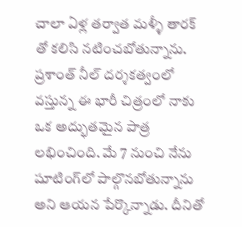చాలా ఏళ్ల తర్వాత మళ్ళీ తారక్ తో కలిసి నటించబోతున్నాను. ప్రశాంత్ నీల్ దర్శకత్వంలో వస్తున్న ఈ భారీ చిత్రంలో నాకు ఒక అద్భుతమైన పాత్ర లభించింది. మే 7 నుంచి నేను షూటింగ్‌లో పాల్గొనబోతున్నాను అని ఆయన పేర్కొన్నాడు. దీనితో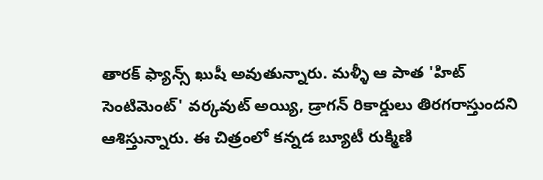తారక్ ఫ్యాన్స్ ఖుషీ అవుతున్నారు. మళ్ళీ ఆ పాత 'హిట్ సెంటిమెంట్' వర్కవుట్ అయ్యి, డ్రాగన్ రికార్డులు తిరగరాస్తుందని ఆశిస్తున్నారు. ఈ చిత్రంలో కన్నడ బ్యూటీ రుక్మిణి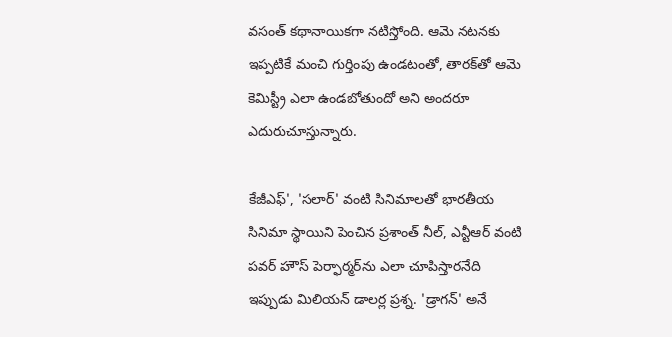వసంత్ కథానాయికగా నటిస్తోంది. ఆమె నటనకు ఇప్పటికే మంచి గుర్తింపు ఉండటంతో, తారక్‌తో ఆమె కెమిస్ట్రీ ఎలా ఉండబోతుందో అని అందరూ ఎదురుచూస్తున్నారు.

కేజీఎఫ్', 'సలార్' వంటి సినిమాలతో భారతీయ సినిమా స్థాయిని పెంచిన ప్రశాంత్ నీల్, ఎన్టీఆర్ వంటి పవర్ హౌస్ పెర్ఫార్మర్‌ను ఎలా చూపిస్తారనేది ఇప్పుడు మిలియన్ డాలర్ల ప్రశ్న. 'డ్రాగన్' అనే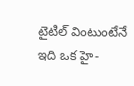టైటిల్ వింటుంటేనే ఇది ఒక హై-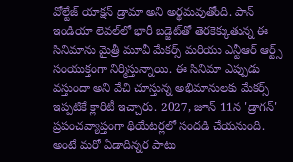వోల్టేజ్ యాక్షన్ డ్రామా అని అర్థమవుతోంది. పాన్ ఇండియా లెవల్‌లో భారీ బడ్జెట్‌తో తెరకెక్కుతున్న ఈ సినిమాను మైత్రీ మూవీ మేకర్స్ మరియు ఎన్టీఆర్ ఆర్ట్స్ సంయుక్తంగా నిర్మిస్తున్నాయి. ఈ సినిమా ఎప్పుడు వస్తుందా అని వేచి చూస్తున్న అభిమానులకు మేకర్స్ ఇప్పటికే క్లారిటీ ఇచ్చారు. 2027, జూన్ 11న 'డ్రాగన్' ప్రపంచవ్యాప్తంగా థియేటర్లలో సందడి చేయనుంది. అంటే మరో ఏడాదిన్నర పాటు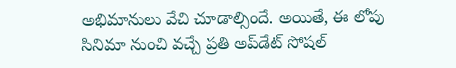అభిమానులు వేచి చూడాల్సిందే. అయితే, ఈ లోపు సినిమా నుంచి వచ్చే ప్రతి అప్‌డేట్ సోషల్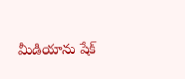మీడియాను షేక్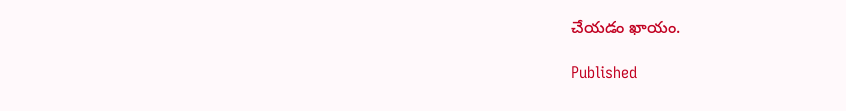చేయడం ఖాయం.

Published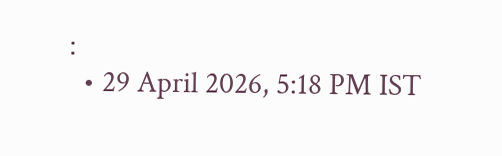:
  • 29 April 2026, 5:18 PM IST